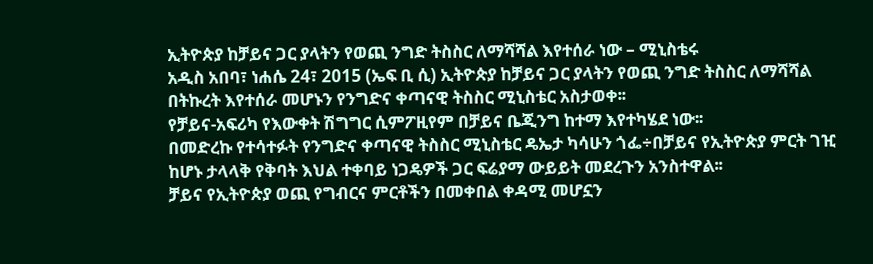ኢትዮጵያ ከቻይና ጋር ያላትን የወጪ ንግድ ትስስር ለማሻሻል እየተሰራ ነው – ሚኒስቴሩ
አዲስ አበባ፣ ነሐሴ 24፣ 2015 (ኤፍ ቢ ሲ) ኢትዮጵያ ከቻይና ጋር ያላትን የወጪ ንግድ ትስስር ለማሻሻል በትኩረት እየተሰራ መሆኑን የንግድና ቀጣናዊ ትስስር ሚኒስቴር አስታወቀ፡፡
የቻይና-አፍሪካ የእውቀት ሽግግር ሲምፖዚየም በቻይና ቤጂንግ ከተማ እየተካሄደ ነው፡፡
በመድረኩ የተሳተፉት የንግድና ቀጣናዊ ትስስር ሚኒስቴር ዴኤታ ካሳሁን ጎፌ÷በቻይና የኢትዮጵያ ምርት ገዢ ከሆኑ ታላላቅ የቅባት እህል ተቀባይ ነጋዴዎች ጋር ፍሬያማ ውይይት መደረጉን አንስተዋል፡፡
ቻይና የኢትዮጵያ ወጪ የግብርና ምርቶችን በመቀበል ቀዳሚ መሆኗን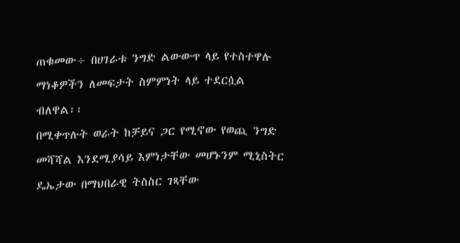ጠቁመው÷ በሀገራቱ ንግድ ልውውጥ ላይ የተስተዋሉ ማነቆዎችን ለመፍታት ስምምነት ላይ ተደርሷል ብለዋል፡፡
በሚቀጥሉት ወራት ከቻይና ጋር የሚኖው የወጪ ንግድ መሻሻል እንደሚያሳይ እምነታቸው መሆኑንም ሚኒስትር ዴኤታው በማህበራዊ ትስስር ገጻቸው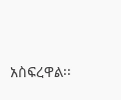አስፍረዋል፡፡